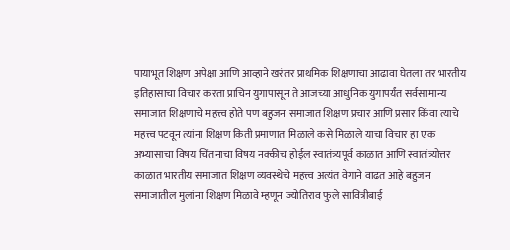पायाभूत शिक्षण अपेक्षा आणि आव्हाने खरंतर प्राथमिक शिक्षणाचा आढावा घेतला तर भारतीय इतिहासाचा विचार करता प्राचिन युगापासून ते आजच्या आधुनिक युगापर्यंत सर्वसामान्य समाजात शिक्षणाचे महत्त्व होते पण बहुजन समाजात शिक्षण प्रचार आणि प्रसार किंवा त्याचे महत्त्व पटवून त्यांना शिक्षण किती प्रमाणात मिळाले कसे मिळाले याचा विचार हा एक अभ्यासाचा विषय चिंतनाचा विषय नक्कीच होईल स्वातंत्र्यपूर्व काळात आणि स्वातंत्र्योत्तर काळात भारतीय समाजात शिक्षण व्यवस्थेचे महत्त्व अत्यंत वेगाने वाढत आहे बहुजन समाजातील मुलांना शिक्षण मिळावे म्हणून ज्योतिराव फुले सावित्रीबाई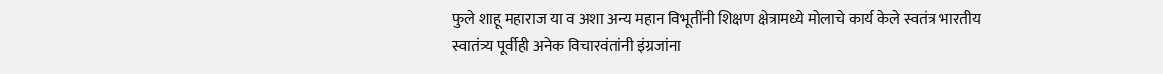फुले शाहू महाराज या व अशा अन्य महान विभूतींनी शिक्षण क्षेत्रामध्ये मोलाचे कार्य केले स्वतंत्र भारतीय स्वातंत्र्य पूर्वीही अनेक विचारवंतांनी इंग्रजांना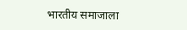भारतीय समाजाला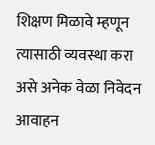शिक्षण मिळावे म्हणून त्यासाठी व्यवस्था करा असे अनेक वेळा निवेदन आवाहन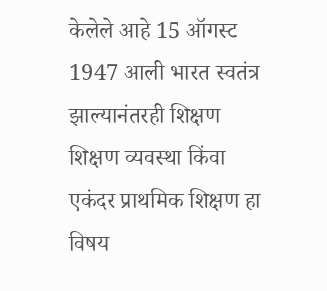केलेले आहे 15 ऑगस्ट 1947 आली भारत स्वतंत्र झाल्यानंतरही शिक्षण शिक्षण व्यवस्था किंवा एकंदर प्राथमिक शिक्षण हा विषय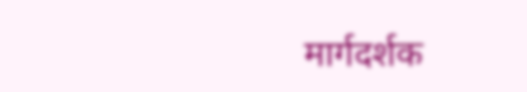मार्गदर्शक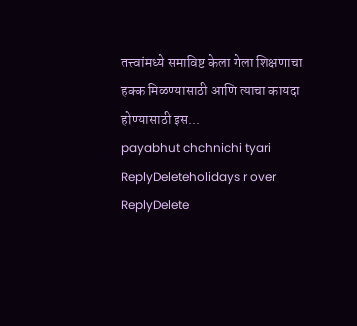तत्त्वांमध्ये समाविष्ट केला गेला शिक्षणाचा हक्क मिळण्यासाठी आणि त्याचा कायदा होण्यासाठी इस...
payabhut chchnichi tyari
ReplyDeleteholidays r over
ReplyDelete